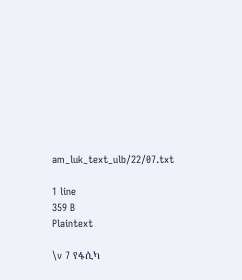am_luk_text_ulb/22/07.txt

1 line
359 B
Plaintext

\v 7 የፋሲካ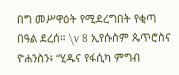በግ መሥዋዕት የሚደረግበት የቂጣ በዓል ደረሰ። \v 8 ኢየሱስም ጴጥሮስና ዮሐንስን፥ “ሂዱና የፋሲካ ምግብ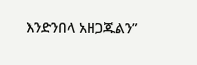እንድንበላ አዘጋጁልን”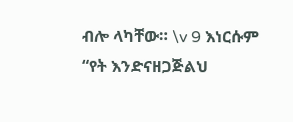ብሎ ላካቸው። \v 9 እነርሱም “የት እንድናዘጋጅልህ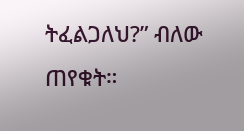ትፈልጋለህ?” ብለው ጠየቁት።